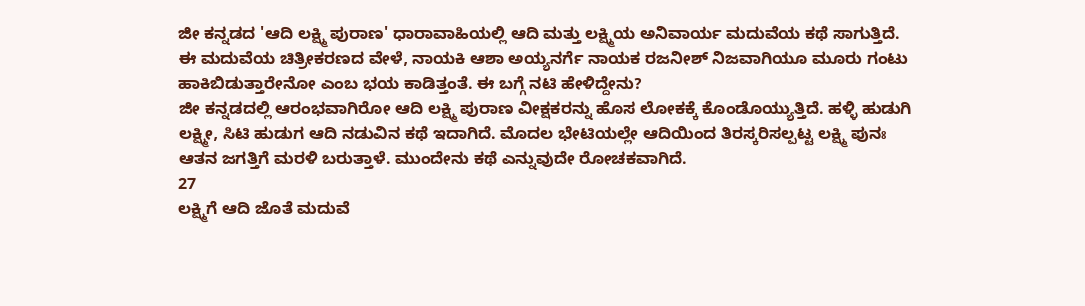ಜೀ ಕನ್ನಡದ 'ಆದಿ ಲಕ್ಷ್ಮಿ ಪುರಾಣ' ಧಾರಾವಾಹಿಯಲ್ಲಿ ಆದಿ ಮತ್ತು ಲಕ್ಷ್ಮಿಯ ಅನಿವಾರ್ಯ ಮದುವೆಯ ಕಥೆ ಸಾಗುತ್ತಿದೆ. ಈ ಮದುವೆಯ ಚಿತ್ರೀಕರಣದ ವೇಳೆ, ನಾಯಕಿ ಆಶಾ ಅಯ್ಯನರ್ಗೆ ನಾಯಕ ರಜನೀಶ್ ನಿಜವಾಗಿಯೂ ಮೂರು ಗಂಟು ಹಾಕಿಬಿಡುತ್ತಾರೇನೋ ಎಂಬ ಭಯ ಕಾಡಿತ್ತಂತೆ. ಈ ಬಗ್ಗೆ ನಟಿ ಹೇಳಿದ್ದೇನು?
ಜೀ ಕನ್ನಡದಲ್ಲಿ ಆರಂಭವಾಗಿರೋ ಆದಿ ಲಕ್ಷ್ಮಿ ಪುರಾಣ ವೀಕ್ಷಕರನ್ನು ಹೊಸ ಲೋಕಕ್ಕೆ ಕೊಂಡೊಯ್ಯುತ್ತಿದೆ. ಹಳ್ಳಿ ಹುಡುಗಿ ಲಕ್ಷ್ಮೀ, ಸಿಟಿ ಹುಡುಗ ಆದಿ ನಡುವಿನ ಕಥೆ ಇದಾಗಿದೆ. ಮೊದಲ ಭೇಟಿಯಲ್ಲೇ ಆದಿಯಿಂದ ತಿರಸ್ಕರಿಸಲ್ಪಟ್ಟ ಲಕ್ಷ್ಮಿ ಪುನಃ ಆತನ ಜಗತ್ತಿಗೆ ಮರಳಿ ಬರುತ್ತಾಳೆ. ಮುಂದೇನು ಕಥೆ ಎನ್ನುವುದೇ ರೋಚಕವಾಗಿದೆ.
27
ಲಕ್ಷ್ಮಿಗೆ ಆದಿ ಜೊತೆ ಮದುವೆ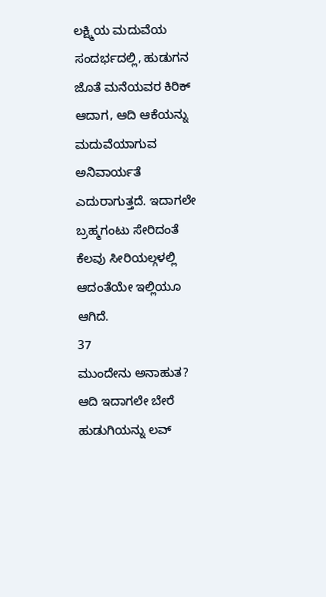ಲಕ್ಷ್ಮಿಯ ಮದುವೆಯ ಸಂದರ್ಭದಲ್ಲಿ, ಹುಡುಗನ ಜೊತೆ ಮನೆಯವರ ಕಿರಿಕ್ ಆದಾಗ, ಆದಿ ಆಕೆಯನ್ನು ಮದುವೆಯಾಗುವ ಅನಿವಾರ್ಯತೆ ಎದುರಾಗುತ್ತದೆ. ಇದಾಗಲೇ ಬ್ರಹ್ಮಗಂಟು ಸೇರಿದಂತೆ ಕೆಲವು ಸೀರಿಯಲ್ಗಳಲ್ಲಿ ಆದಂತೆಯೇ ಇಲ್ಲಿಯೂ ಆಗಿದೆ.
37
ಮುಂದೇನು ಅನಾಹುತ?
ಆದಿ ಇದಾಗಲೇ ಬೇರೆ ಹುಡುಗಿಯನ್ನು ಲವ್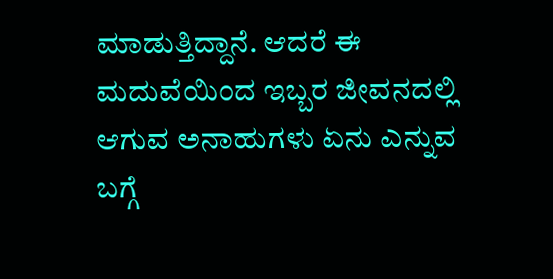ಮಾಡುತ್ತಿದ್ದಾನೆ. ಆದರೆ ಈ ಮದುವೆಯಿಂದ ಇಬ್ಬರ ಜೀವನದಲ್ಲಿ ಆಗುವ ಅನಾಹುಗಳು ಏನು ಎನ್ನುವ ಬಗ್ಗೆ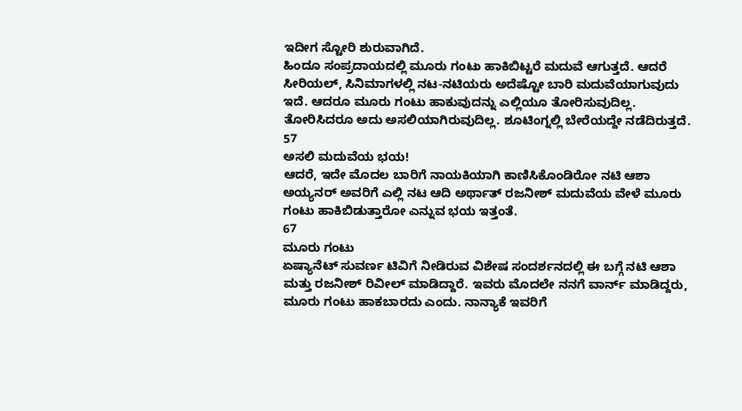ಇದೀಗ ಸ್ಟೋರಿ ಶುರುವಾಗಿದೆ.
ಹಿಂದೂ ಸಂಪ್ರದಾಯದಲ್ಲಿ ಮೂರು ಗಂಟು ಹಾಕಿಬಿಟ್ಟರೆ ಮದುವೆ ಆಗುತ್ತದೆ. ಆದರೆ ಸೀರಿಯಲ್, ಸಿನಿಮಾಗಳಲ್ಲಿ ನಟ-ನಟಿಯರು ಅದೆಷ್ಟೋ ಬಾರಿ ಮದುವೆಯಾಗುವುದು ಇದೆ. ಆದರೂ ಮೂರು ಗಂಟು ಹಾಕುವುದನ್ನು ಎಲ್ಲಿಯೂ ತೋರಿಸುವುದಿಲ್ಲ. ತೋರಿಸಿದರೂ ಅದು ಅಸಲಿಯಾಗಿರುವುದಿಲ್ಲ. ಶೂಟಿಂಗ್ನಲ್ಲಿ ಬೇರೆಯದ್ದೇ ನಡೆದಿರುತ್ತದೆ.
57
ಅಸಲಿ ಮದುವೆಯ ಭಯ!
ಆದರೆ, ಇದೇ ಮೊದಲ ಬಾರಿಗೆ ನಾಯಕಿಯಾಗಿ ಕಾಣಿಸಿಕೊಂಡಿರೋ ನಟಿ ಆಶಾ ಅಯ್ಯನರ್ ಅವರಿಗೆ ಎಲ್ಲಿ ನಟ ಆದಿ ಅರ್ಥಾತ್ ರಜನೀಶ್ ಮದುವೆಯ ವೇಳೆ ಮೂರು ಗಂಟು ಹಾಕಿಬಿಡುತ್ತಾರೋ ಎನ್ನುವ ಭಯ ಇತ್ತಂತೆ.
67
ಮೂರು ಗಂಟು
ಏಷ್ಯಾನೆಟ್ ಸುವರ್ಣ ಟಿವಿಗೆ ನೀಡಿರುವ ವಿಶೇಷ ಸಂದರ್ಶನದಲ್ಲಿ ಈ ಬಗ್ಗೆ ನಟಿ ಆಶಾ ಮತ್ತು ರಜನೀಶ್ ರಿವೀಲ್ ಮಾಡಿದ್ದಾರೆ. ಇವರು ಮೊದಲೇ ನನಗೆ ವಾರ್ನ್ ಮಾಡಿದ್ದರು, ಮೂರು ಗಂಟು ಹಾಕಬಾರದು ಎಂದು. ನಾನ್ಯಾಕೆ ಇವರಿಗೆ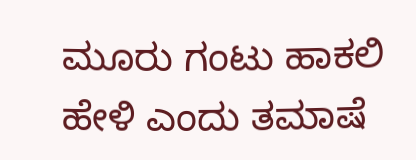ಮೂರು ಗಂಟು ಹಾಕಲಿ ಹೇಳಿ ಎಂದು ತಮಾಷೆ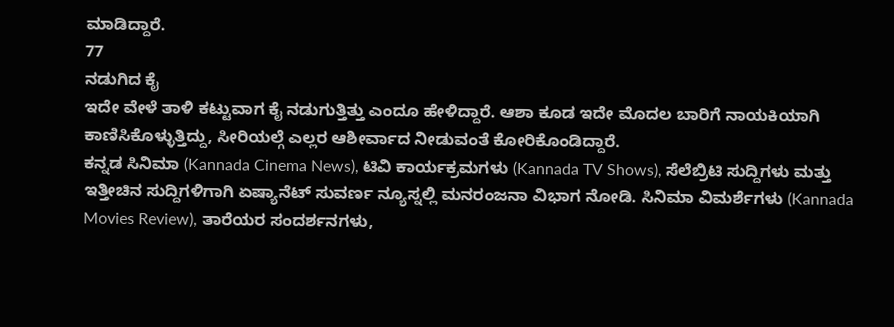ಮಾಡಿದ್ದಾರೆ.
77
ನಡುಗಿದ ಕೈ
ಇದೇ ವೇಳೆ ತಾಳಿ ಕಟ್ಟುವಾಗ ಕೈ ನಡುಗುತ್ತಿತ್ತು ಎಂದೂ ಹೇಳಿದ್ದಾರೆ. ಆಶಾ ಕೂಡ ಇದೇ ಮೊದಲ ಬಾರಿಗೆ ನಾಯಕಿಯಾಗಿ ಕಾಣಿಸಿಕೊಳ್ಳುತ್ತಿದ್ದು, ಸೀರಿಯಲ್ಗೆ ಎಲ್ಲರ ಆಶೀರ್ವಾದ ನೀಡುವಂತೆ ಕೋರಿಕೊಂಡಿದ್ದಾರೆ.
ಕನ್ನಡ ಸಿನಿಮಾ (Kannada Cinema News), ಟಿವಿ ಕಾರ್ಯಕ್ರಮಗಳು (Kannada TV Shows), ಸೆಲೆಬ್ರಿಟಿ ಸುದ್ದಿಗಳು ಮತ್ತು ಇತ್ತೀಚಿನ ಸುದ್ದಿಗಳಿಗಾಗಿ ಏಷ್ಯಾನೆಟ್ ಸುವರ್ಣ ನ್ಯೂಸ್ನಲ್ಲಿ ಮನರಂಜನಾ ವಿಭಾಗ ನೋಡಿ. ಸಿನಿಮಾ ವಿಮರ್ಶೆಗಳು (Kannada Movies Review), ತಾರೆಯರ ಸಂದರ್ಶನಗಳು,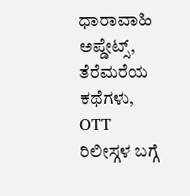ಧಾರಾವಾಹಿ ಅಪ್ಡೇಟ್ಸ್, ತೆರೆಮರೆಯ ಕಥೆಗಳು, OTT ರಿಲೀಸ್ಗಳ ಬಗ್ಗೆ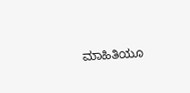ಮಾಹಿತಿಯೂ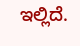ಇಲ್ಲಿದೆ.